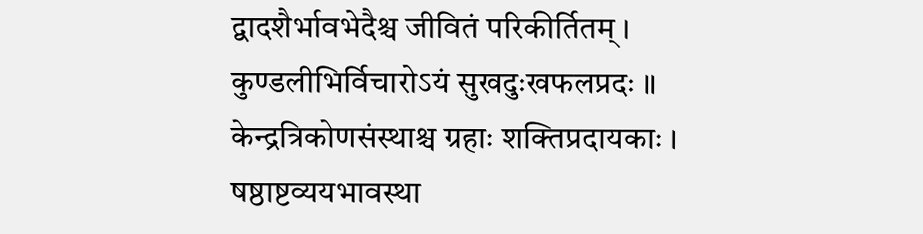द्वादशैर्भावभेदैश्च जीवितं परिकीर्तितम् । कुण्डलीभिर्विचारोऽयं सुखदुःखफलप्रदः ॥
केन्द्रत्रिकोणसंस्थाश्च ग्रहाः शक्तिप्रदायकाः । षष्ठाष्टव्ययभावस्था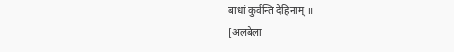बाधां कुर्वन्ति देहिनाम् ॥
[अलबेला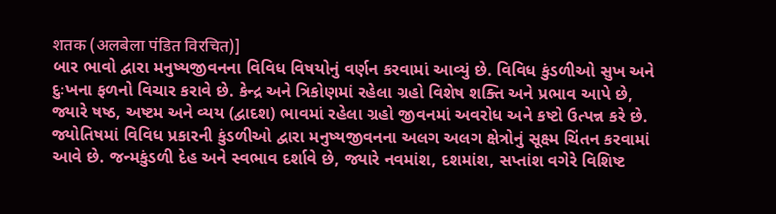शतक (अलबेला पंडित विरचित)]
બાર ભાવો દ્વારા મનુષ્યજીવનના વિવિધ વિષયોનું વર્ણન કરવામાં આવ્યું છે. વિવિધ કુંડળીઓ સુખ અને દુઃખના ફળનો વિચાર કરાવે છે. કેન્દ્ર અને ત્રિકોણમાં રહેલા ગ્રહો વિશેષ શક્તિ અને પ્રભાવ આપે છે, જ્યારે ષષ્ઠ, અષ્ટમ અને વ્યય (દ્વાદશ) ભાવમાં રહેલા ગ્રહો જીવનમાં અવરોધ અને કષ્ટો ઉત્પન્ન કરે છે.
જ્યોતિષમાં વિવિધ પ્રકારની કુંડળીઓ દ્વારા મનુષ્યજીવનના અલગ અલગ ક્ષેત્રોનું સૂક્ષ્મ ચિંતન કરવામાં આવે છે. જન્મકુંડળી દેહ અને સ્વભાવ દર્શાવે છે, જ્યારે નવમાંશ, દશમાંશ, સપ્તાંશ વગેરે વિશિષ્ટ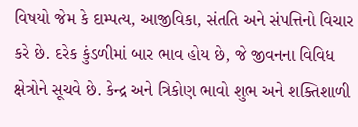વિષયો જેમ કે દામ્પત્ય, આજીવિકા, સંતતિ અને સંપત્તિનો વિચાર કરે છે. દરેક કુંડળીમાં બાર ભાવ હોય છે, જે જીવનના વિવિધ ક્ષેત્રોને સૂચવે છે. કેન્દ્ર અને ત્રિકોણ ભાવો શુભ અને શક્તિશાળી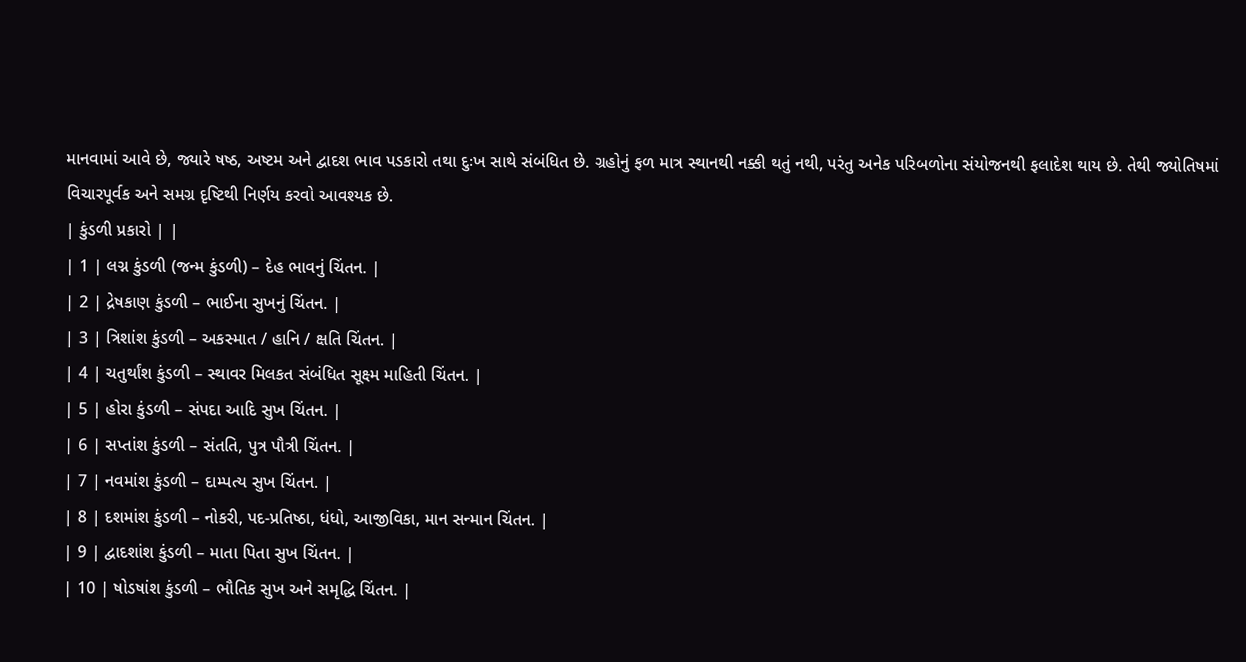માનવામાં આવે છે, જ્યારે ષષ્ઠ, અષ્ટમ અને દ્વાદશ ભાવ પડકારો તથા દુઃખ સાથે સંબંધિત છે. ગ્રહોનું ફળ માત્ર સ્થાનથી નક્કી થતું નથી, પરંતુ અનેક પરિબળોના સંયોજનથી ફલાદેશ થાય છે. તેથી જ્યોતિષમાં વિચારપૂર્વક અને સમગ્ર દૃષ્ટિથી નિર્ણય કરવો આવશ્યક છે.
| કુંડળી પ્રકારો | |
| 1 | લગ્ન કુંડળી (જન્મ કુંડળી) – દેહ ભાવનું ચિંતન. |
| 2 | દ્રેષકાણ કુંડળી – ભાઈના સુખનું ચિંતન. |
| 3 | ત્રિશાંશ કુંડળી – અકસ્માત / હાનિ / ક્ષતિ ચિંતન. |
| 4 | ચતુર્થાંશ કુંડળી – સ્થાવર મિલકત સંબંધિત સૂક્ષ્મ માહિતી ચિંતન. |
| 5 | હોરા કુંડળી – સંપદા આદિ સુખ ચિંતન. |
| 6 | સપ્તાંશ કુંડળી – સંતતિ, પુત્ર પૌત્રી ચિંતન. |
| 7 | નવમાંશ કુંડળી – દામ્પત્ય સુખ ચિંતન. |
| 8 | દશમાંશ કુંડળી – નોકરી, પદ-પ્રતિષ્ઠા, ધંધો, આજીવિકા, માન સન્માન ચિંતન. |
| 9 | દ્વાદશાંશ કુંડળી – માતા પિતા સુખ ચિંતન. |
| 10 | ષોડષાંશ કુંડળી – ભૌતિક સુખ અને સમૃદ્ધિ ચિંતન. |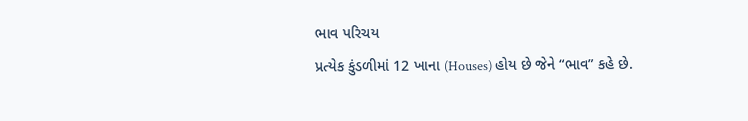ભાવ પરિચય
પ્રત્યેક કુંડળીમાં 12 ખાના (Houses) હોય છે જેને “ભાવ” કહે છે.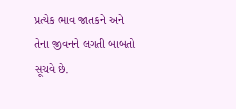પ્રત્યેક ભાવ જાતકને અને તેના જીવનને લગતી બાબતો સૂચવે છે.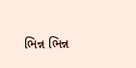ભિન્ન ભિન્ન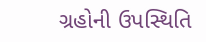ગ્રહોની ઉપસ્થિતિ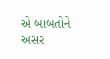એ બાબતોને અસર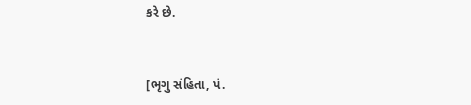કરે છે.


[ભૃગુ સંહિતા, પં.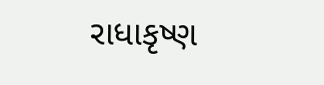રાધાકૃષ્ણ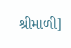શ્રીમાળી]